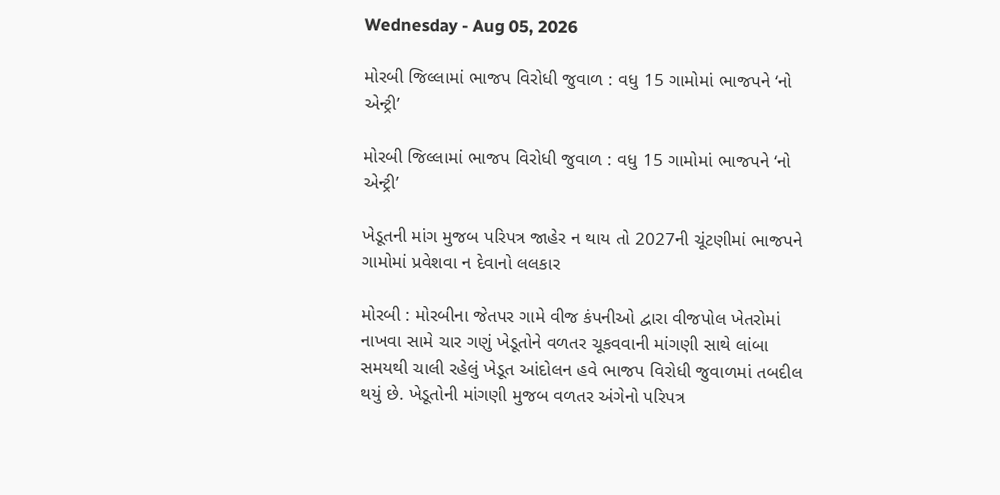Wednesday - Aug 05, 2026

મોરબી જિલ્લામાં ભાજપ વિરોધી જુવાળ : વધુ 15 ગામોમાં ભાજપને ‘નો એન્ટ્રી’

મોરબી જિલ્લામાં ભાજપ વિરોધી જુવાળ : વધુ 15 ગામોમાં ભાજપને ‘નો એન્ટ્રી’

ખેડૂતની માંગ મુજબ પરિપત્ર જાહેર ન થાય તો 2027ની ચૂંટણીમાં ભાજપને ગામોમાં પ્રવેશવા ન દેવાનો લલકાર

મોરબી : મોરબીના જેતપર ગામે વીજ કંપનીઓ દ્વારા વીજપોલ ખેતરોમાં નાખવા સામે ચાર ગણું ખેડૂતોને વળતર ચૂકવવાની માંગણી સાથે લાંબા સમયથી ચાલી રહેલું ખેડૂત આંદોલન હવે ભાજપ વિરોધી જુવાળમાં તબદીલ થયું છે. ખેડૂતોની માંગણી મુજબ વળતર અંગેનો પરિપત્ર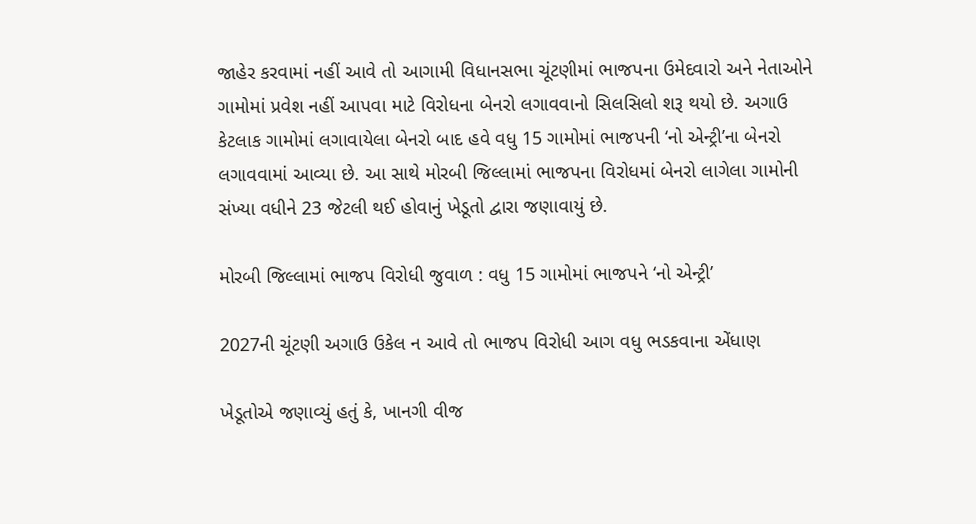જાહેર કરવામાં નહીં આવે તો આગામી વિધાનસભા ચૂંટણીમાં ભાજપના ઉમેદવારો અને નેતાઓને ગામોમાં પ્રવેશ નહીં આપવા માટે વિરોધના બેનરો લગાવવાનો સિલસિલો શરૂ થયો છે. અગાઉ કેટલાક ગામોમાં લગાવાયેલા બેનરો બાદ હવે વધુ 15 ગામોમાં ભાજપની ‘નો એન્ટ્રી’ના બેનરો લગાવવામાં આવ્યા છે. આ સાથે મોરબી જિલ્લામાં ભાજપના વિરોધમાં બેનરો લાગેલા ગામોની સંખ્યા વધીને 23 જેટલી થઈ હોવાનું ખેડૂતો દ્વારા જણાવાયું છે.

મોરબી જિલ્લામાં ભાજપ વિરોધી જુવાળ : વધુ 15 ગામોમાં ભાજપને ‘નો એન્ટ્રી’

2027ની ચૂંટણી અગાઉ ઉકેલ ન આવે તો ભાજપ વિરોધી આગ વધુ ભડકવાના એંધાણ

ખેડૂતોએ જણાવ્યું હતું કે, ખાનગી વીજ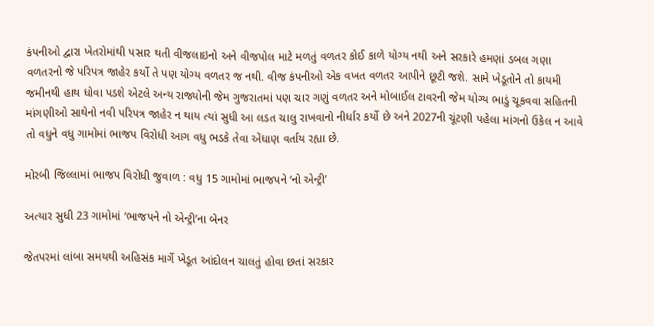કંપનીઓ દ્વારા ખેતરોમાંથી પસાર થતી વીજલાઇનો અને વીજપોલ માટે મળતું વળતર કોઈ કાળે યોગ્ય નથી અને સરકારે હમણાં ડબલ ગણા વળતરનો જે પરિપત્ર જાહેર કર્યો તે પણ યોગ્ય વળતર જ નથી. વીજ કંપનીઓ એક વખત વળતર આપીને છૂટી જશે. સામે ખેડૂતોને તો કાયમી જમીનથી હાથ ધોવા પડશે એટલે અન્ય રાજ્યોની જેમ ગુજરાતમાં પણ ચાર ગણું વળતર અને મોબાઈલ ટાવરની જેમ યોગ્ય ભાડું ચૂકવવા સહિતની માંગણીઓ સાથેનો નવી પરિપત્ર જાહેર ન થાય ત્યાં સુધી આ લડત ચાલુ રાખવાનો નીર્ધાર કર્યો છે અને 2027ની ચૂંટણી પહેલા માંગનો ઉકેલ ન આવે તો વધુને વધુ ગામોમાં ભાજપ વિરોધી આગ વધુ ભડકે તેવા એંધાણ વર્તાય રહ્યા છે.

મોરબી જિલ્લામાં ભાજપ વિરોધી જુવાળ : વધુ 15 ગામોમાં ભાજપને ‘નો એન્ટ્રી’

અત્યાર સુધી 23 ગામોમાં ‘ભાજપને નો એન્ટ્રી’ના બેનર

જેતપરમાં લાંબા સમયથી અહિસંક માર્ગે ખેડૂત આંદોલન ચાલતું હોવા છતાં સરકાર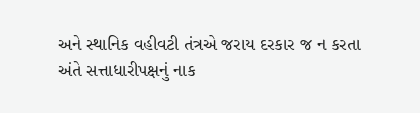અને સ્થાનિક વહીવટી તંત્રએ જરાય દરકાર જ ન કરતા અંતે સત્તાધારીપક્ષનું નાક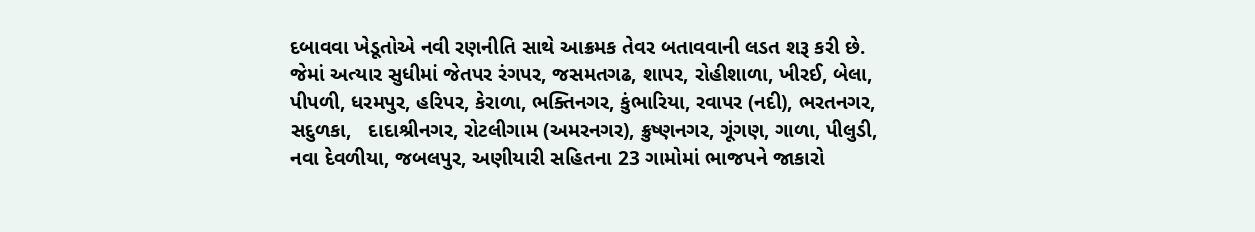દબાવવા ખેડૂતોએ નવી રણનીતિ સાથે આક્રમક તેવર બતાવવાની લડત શરૂ કરી છે. જેમાં અત્યાર સુધીમાં જેતપર રંગપર, જસમતગઢ, શાપર, રોહીશાળા, ખીરઈ, બેલા, પીપળી, ધરમપુર, હરિપર, કેરાળા, ભક્તિનગર, કુંભારિયા, રવાપર (નદી), ભરતનગર, સદુળકા,   દાદાશ્રીનગર, રોટલીગામ (અમરનગર), ક્રુષ્ણનગર, ગૂંગણ, ગાળા, પીલુડી, નવા દેવળીયા, જબલપુર, અણીયારી સહિતના 23 ગામોમાં ભાજપને જાકારો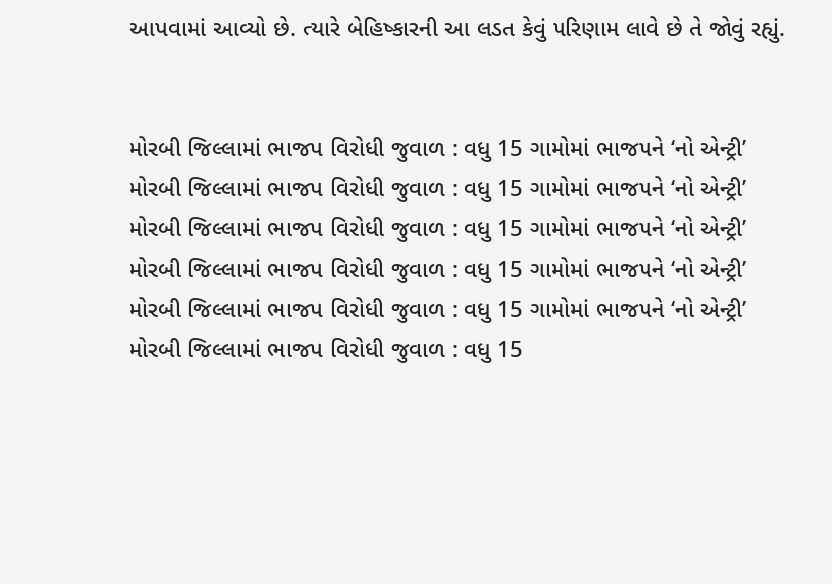આપવામાં આવ્યો છે. ત્યારે બેહિષ્કારની આ લડત કેવું પરિણામ લાવે છે તે જોવું રહ્યું.


મોરબી જિલ્લામાં ભાજપ વિરોધી જુવાળ : વધુ 15 ગામોમાં ભાજપને ‘નો એન્ટ્રી’
મોરબી જિલ્લામાં ભાજપ વિરોધી જુવાળ : વધુ 15 ગામોમાં ભાજપને ‘નો એન્ટ્રી’
મોરબી જિલ્લામાં ભાજપ વિરોધી જુવાળ : વધુ 15 ગામોમાં ભાજપને ‘નો એન્ટ્રી’
મોરબી જિલ્લામાં ભાજપ વિરોધી જુવાળ : વધુ 15 ગામોમાં ભાજપને ‘નો એન્ટ્રી’
મોરબી જિલ્લામાં ભાજપ વિરોધી જુવાળ : વધુ 15 ગામોમાં ભાજપને ‘નો એન્ટ્રી’
મોરબી જિલ્લામાં ભાજપ વિરોધી જુવાળ : વધુ 15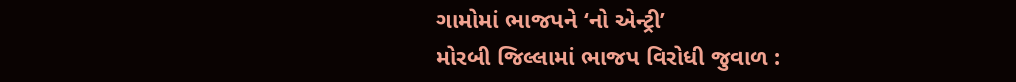ગામોમાં ભાજપને ‘નો એન્ટ્રી’
મોરબી જિલ્લામાં ભાજપ વિરોધી જુવાળ :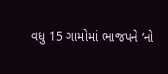વધુ 15 ગામોમાં ભાજપને ‘નો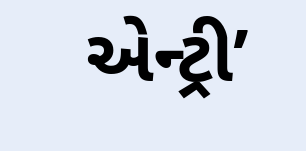એન્ટ્રી’